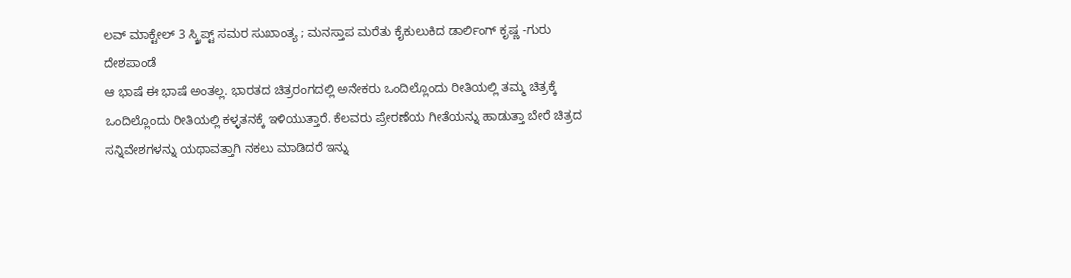ಲವ್ ಮಾಕ್ಟೇಲ್ 3 ಸ್ಕ್ರಿಪ್ಟ್ ಸಮರ ಸುಖಾಂತ್ಯ ; ಮನಸ್ತಾಪ ಮರೆತು ಕೈಕುಲುಕಿದ ಡಾರ್ಲಿಂಗ್ ಕೃಷ್ಣ -ಗುರು ದೇಶಪಾಂಡೆ
ಆ ಭಾಷೆ ಈ ಭಾಷೆ ಅಂತಲ್ಲ. ಭಾರತದ ಚಿತ್ರರಂಗದಲ್ಲಿ ಅನೇಕರು ಒಂದಿಲ್ಲೊಂದು ರೀತಿಯಲ್ಲಿ ತಮ್ಮ ಚಿತ್ರಕ್ಕೆ ಒಂದಿಲ್ಲೊಂದು ರೀತಿಯಲ್ಲಿ ಕಳ್ಳತನಕ್ಕೆ ಇಳಿಯುತ್ತಾರೆ. ಕೆಲವರು ಪ್ರೇರಣೆಯ ಗೀತೆಯನ್ನು ಹಾಡುತ್ತಾ ಬೇರೆ ಚಿತ್ರದ ಸನ್ನಿವೇಶಗಳನ್ನು ಯಥಾವತ್ತಾಗಿ ನಕಲು ಮಾಡಿದರೆ ಇನ್ನು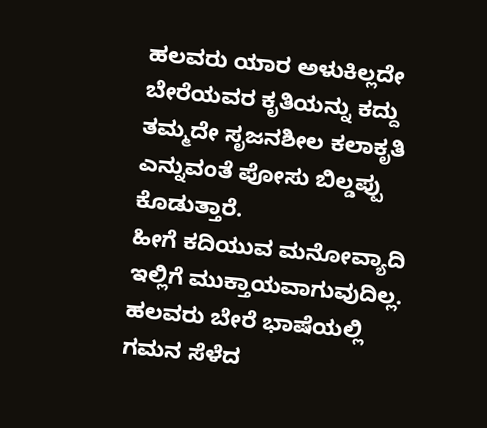ಹಲವರು ಯಾರ ಅಳುಕಿಲ್ಲದೇ ಬೇರೆಯವರ ಕೃತಿಯನ್ನು ಕದ್ದು ತಮ್ಮದೇ ಸೃಜನಶೀಲ ಕಲಾಕೃತಿ ಎನ್ನುವಂತೆ ಪೋಸು ಬಿಲ್ಡಪ್ಪು ಕೊಡುತ್ತಾರೆ.
ಹೀಗೆ ಕದಿಯುವ ಮನೋವ್ಯಾದಿ ಇಲ್ಲಿಗೆ ಮುಕ್ತಾಯವಾಗುವುದಿಲ್ಲ. ಹಲವರು ಬೇರೆ ಭಾಷೆಯಲ್ಲಿ ಗಮನ ಸೆಳೆದ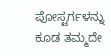ಪೋಸ್ಟರ್ಗಳನ್ನು ಕೂಡ ತಮ್ಮದೇ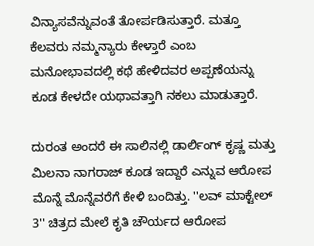ವಿನ್ಯಾಸವೆನ್ನುವಂತೆ ತೋರ್ಪಡಿಸುತ್ತಾರೆ. ಮತ್ತೂ ಕೆಲವರು ನಮ್ಮನ್ಯಾರು ಕೇಳ್ತಾರೆ ಎಂಬ ಮನೋಭಾವದಲ್ಲಿ ಕಥೆ ಹೇಳಿದವರ ಅಪ್ಪಣೆಯನ್ನು ಕೂಡ ಕೇಳದೇ ಯಥಾವತ್ತಾಗಿ ನಕಲು ಮಾಡುತ್ತಾರೆ.

ದುರಂತ ಅಂದರೆ ಈ ಸಾಲಿನಲ್ಲಿ ಡಾರ್ಲಿಂಗ್ ಕೃಷ್ಣ ಮತ್ತು ಮಿಲನಾ ನಾಗರಾಜ್ ಕೂಡ ಇದ್ದಾರೆ ಎನ್ನುವ ಆರೋಪ ಮೊನ್ನೆ ಮೊನ್ನೆವರೆಗೆ ಕೇಳಿ ಬಂದಿತ್ತು. ''ಲವ್ ಮಾಕ್ಟೇಲ್ 3'' ಚಿತ್ರದ ಮೇಲೆ ಕೃತಿ ಚೌರ್ಯದ ಆರೋಪ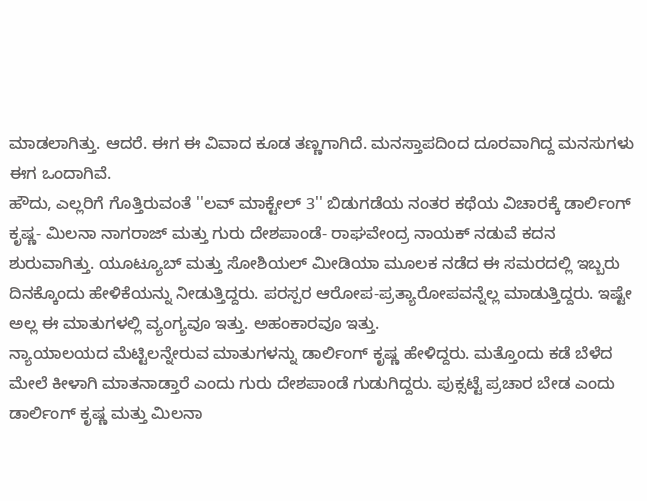ಮಾಡಲಾಗಿತ್ತು. ಆದರೆ. ಈಗ ಈ ವಿವಾದ ಕೂಡ ತಣ್ಣಗಾಗಿದೆ. ಮನಸ್ತಾಪದಿಂದ ದೂರವಾಗಿದ್ದ ಮನಸುಗಳು ಈಗ ಒಂದಾಗಿವೆ.
ಹೌದು, ಎಲ್ಲರಿಗೆ ಗೊತ್ತಿರುವಂತೆ ''ಲವ್ ಮಾಕ್ಟೇಲ್ 3'' ಬಿಡುಗಡೆಯ ನಂತರ ಕಥೆಯ ವಿಚಾರಕ್ಕೆ ಡಾರ್ಲಿಂಗ್ ಕೃಷ್ಣ- ಮಿಲನಾ ನಾಗರಾಜ್ ಮತ್ತು ಗುರು ದೇಶಪಾಂಡೆ- ರಾಘವೇಂದ್ರ ನಾಯಕ್ ನಡುವೆ ಕದನ ಶುರುವಾಗಿತ್ತು. ಯೂಟ್ಯೂಬ್ ಮತ್ತು ಸೋಶಿಯಲ್ ಮೀಡಿಯಾ ಮೂಲಕ ನಡೆದ ಈ ಸಮರದಲ್ಲಿ ಇಬ್ಬರು ದಿನಕ್ಕೊಂದು ಹೇಳಿಕೆಯನ್ನು ನೀಡುತ್ತಿದ್ದರು. ಪರಸ್ಪರ ಆರೋಪ-ಪ್ರತ್ಯಾರೋಪವನ್ನೆಲ್ಲ ಮಾಡುತ್ತಿದ್ದರು. ಇಷ್ಟೇ ಅಲ್ಲ ಈ ಮಾತುಗಳಲ್ಲಿ ವ್ಯಂಗ್ಯವೂ ಇತ್ತು. ಅಹಂಕಾರವೂ ಇತ್ತು.
ನ್ಯಾಯಾಲಯದ ಮೆಟ್ಟಿಲನ್ನೇರುವ ಮಾತುಗಳನ್ನು ಡಾರ್ಲಿಂಗ್ ಕೃಷ್ಣ ಹೇಳಿದ್ದರು. ಮತ್ತೊಂದು ಕಡೆ ಬೆಳೆದ ಮೇಲೆ ಕೀಳಾಗಿ ಮಾತನಾಡ್ತಾರೆ ಎಂದು ಗುರು ದೇಶಪಾಂಡೆ ಗುಡುಗಿದ್ದರು. ಪುಕ್ಸಟ್ಟೆ ಪ್ರಚಾರ ಬೇಡ ಎಂದು ಡಾರ್ಲಿಂಗ್ ಕೃಷ್ಣ ಮತ್ತು ಮಿಲನಾ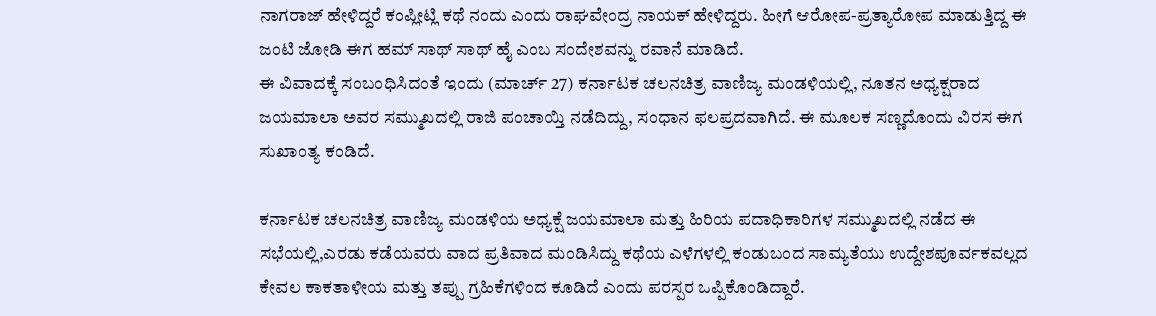ನಾಗರಾಜ್ ಹೇಳಿದ್ದರೆ ಕಂಪ್ಲೀಟ್ಲಿ ಕಥೆ ನಂದು ಎಂದು ರಾಘವೇಂದ್ರ ನಾಯಕ್ ಹೇಳಿದ್ದರು. ಹೀಗೆ ಆರೋಪ-ಪ್ರತ್ಯಾರೋಪ ಮಾಡುತ್ತಿದ್ದ ಈ ಜಂಟಿ ಜೋಡಿ ಈಗ ಹಮ್ ಸಾಥ್ ಸಾಥ್ ಹೈ ಎಂಬ ಸಂದೇಶವನ್ನು ರವಾನೆ ಮಾಡಿದೆ.
ಈ ವಿವಾದಕ್ಕೆ ಸಂಬಂಧಿಸಿದಂತೆ ಇಂದು (ಮಾರ್ಚ್ 27) ಕರ್ನಾಟಕ ಚಲನಚಿತ್ರ ವಾಣಿಜ್ಯ ಮಂಡಳಿಯಲ್ಲಿ, ನೂತನ ಅಧ್ಯಕ್ಷರಾದ ಜಯಮಾಲಾ ಅವರ ಸಮ್ಮುಖದಲ್ಲಿ ರಾಜಿ ಪಂಚಾಯ್ತಿ ನಡೆದಿದ್ದು, ಸಂಧಾನ ಫಲಪ್ರದವಾಗಿದೆ. ಈ ಮೂಲಕ ಸಣ್ಣದೊಂದು ವಿರಸ ಈಗ ಸುಖಾಂತ್ಯ ಕಂಡಿದೆ.

ಕರ್ನಾಟಕ ಚಲನಚಿತ್ರ ವಾಣಿಜ್ಯ ಮಂಡಳಿಯ ಅಧ್ಯಕ್ಷೆ ಜಯಮಾಲಾ ಮತ್ತು ಹಿರಿಯ ಪದಾಧಿಕಾರಿಗಳ ಸಮ್ಮುಖದಲ್ಲಿ ನಡೆದ ಈ ಸಭೆಯಲ್ಲಿ,ಎರಡು ಕಡೆಯವರು ವಾದ ಪ್ರತಿವಾದ ಮಂಡಿಸಿದ್ದು ಕಥೆಯ ಎಳೆಗಳಲ್ಲಿ ಕಂಡುಬಂದ ಸಾಮ್ಯತೆಯು ಉದ್ದೇಶಪೂರ್ವಕವಲ್ಲದ ಕೇವಲ ಕಾಕತಾಳೀಯ ಮತ್ತು ತಪ್ಪು ಗ್ರಹಿಕೆಗಳಿಂದ ಕೂಡಿದೆ ಎಂದು ಪರಸ್ಪರ ಒಪ್ಪಿಕೊಂಡಿದ್ದಾರೆ.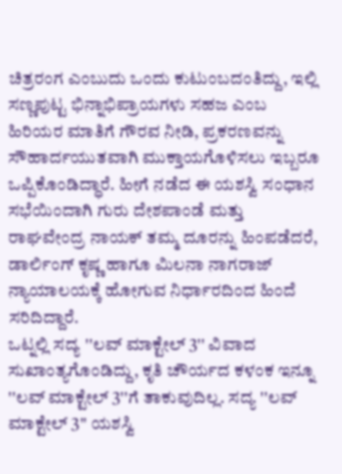ಚಿತ್ರರಂಗ ಎಂಬುದು ಒಂದು ಕುಟುಂಬದಂತಿದ್ದು, ಇಲ್ಲಿ ಸಣ್ಣಪುಟ್ಟ ಭಿನ್ನಾಭಿಪ್ರಾಯಗಳು ಸಹಜ ಎಂಬ ಹಿರಿಯರ ಮಾತಿಗೆ ಗೌರವ ನೀಡಿ, ಪ್ರಕರಣವನ್ನು ಸೌಹಾರ್ದಯುತವಾಗಿ ಮುಕ್ತಾಯಗೊಳಿಸಲು ಇಬ್ಬರೂ ಒಪ್ಪಿಕೊಂಡಿದ್ಧಾರೆ. ಹೀಗೆ ನಡೆದ ಈ ಯಶಸ್ವಿ ಸಂಧಾನ ಸಭೆಯಿಂದಾಗಿ ಗುರು ದೇಶಪಾಂಡೆ ಮತ್ತು ರಾಘವೇಂದ್ರ ನಾಯಕ್ ತಮ್ಮ ದೂರನ್ನು ಹಿಂಪಡೆದರೆ, ಡಾರ್ಲಿಂಗ್ ಕೃಷ್ಣ ಹಾಗೂ ಮಿಲನಾ ನಾಗರಾಜ್ ನ್ಯಾಯಾಲಯಕ್ಕೆ ಹೋಗುವ ನಿರ್ಧಾರದಿಂದ ಹಿಂದೆ ಸರಿದಿದ್ದಾರೆ.
ಒಟ್ನಲ್ಲಿ ಸದ್ಯ ''ಲವ್ ಮಾಕ್ಟೇಲ್ 3'' ವಿವಾದ ಸುಖಾಂತ್ಯಗೊಂಡಿದ್ದು, ಕೃತಿ ಚೌರ್ಯದ ಕಳಂಕ ಇನ್ನೂ ''ಲವ್ ಮಾಕ್ಟೇಲ್ 3''ಗೆ ತಾಕುವುದಿಲ್ಲ. ಸದ್ಯ ''ಲವ್ ಮಾಕ್ಟೇಲ್ 3'' ಯಶಸ್ವಿ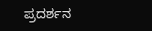ಪ್ರದರ್ಶನ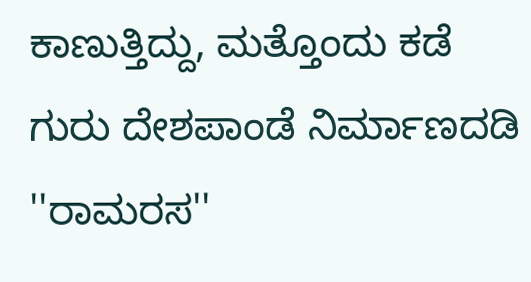ಕಾಣುತ್ತಿದ್ದು, ಮತ್ತೊಂದು ಕಡೆ ಗುರು ದೇಶಪಾಂಡೆ ನಿರ್ಮಾಣದಡಿ ''ರಾಮರಸ''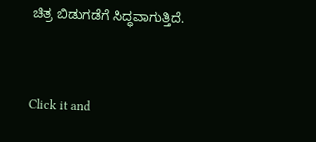ಚಿತ್ರ ಬಿಡುಗಡೆಗೆ ಸಿದ್ಧವಾಗುತ್ತಿದೆ.


Click it and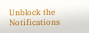Unblock the Notifications